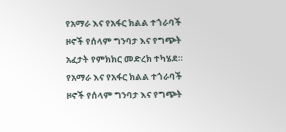የአማራ እና የአፋር ክልል ተጎራባች ዞኖች የሰላም ግንባታ እና የግጭት አፈታት የምክክር መድረክ ተካሄደ።
የአማራ እና የአፋር ክልል ተጎራባች ዞኖች የሰላም ግንባታ እና የግጭት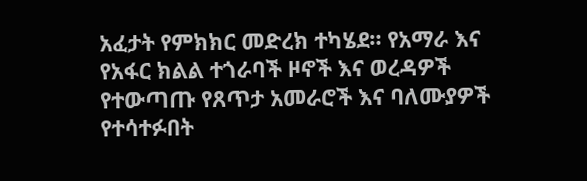አፈታት የምክክር መድረክ ተካሄደ። የአማራ እና የአፋር ክልል ተጎራባች ዞኖች እና ወረዳዎች የተውጣጡ የጸጥታ አመራሮች እና ባለሙያዎች የተሳተፉበት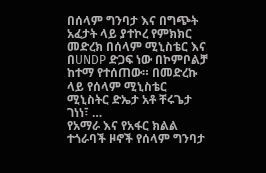በሰላም ግንባታ እና በግጭት አፈታት ላይ ያተኮረ የምክክር መድረክ በሰላም ሚኒስቴር እና በUNDP ድጋፍ ነው በኮምቦልቻ ከተማ የተሰጠው። በመድረኩ ላይ የሰላም ሚኒስቴር ሚኒስትር ድኤታ አቶ ቸሩጌታ ገነነ፣ …
የአማራ እና የአፋር ክልል ተጎራባች ዞኖች የሰላም ግንባታ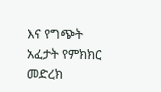እና የግጭት አፈታት የምክክር መድረክ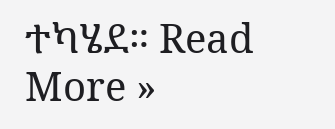ተካሄደ። Read More »